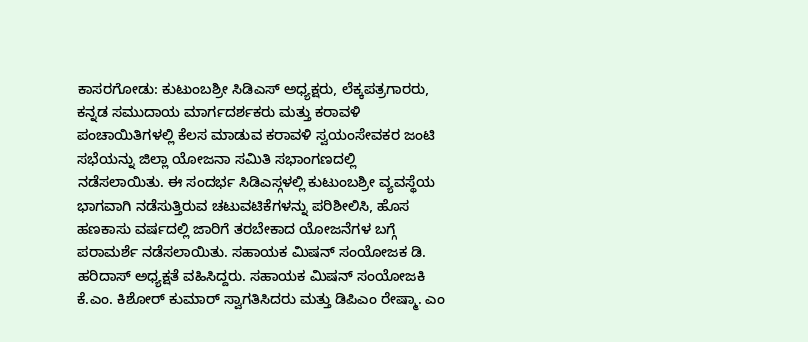ಕಾಸರಗೋಡು: ಕುಟುಂಬಶ್ರೀ ಸಿಡಿಎಸ್ ಅಧ್ಯಕ್ಷರು, ಲೆಕ್ಕಪತ್ರಗಾರರು, ಕನ್ನಡ ಸಮುದಾಯ ಮಾರ್ಗದರ್ಶಕರು ಮತ್ತು ಕರಾವಳಿ ಪಂಚಾಯಿತಿಗಳಲ್ಲಿ ಕೆಲಸ ಮಾಡುವ ಕರಾವಳಿ ಸ್ವಯಂಸೇವಕರ ಜಂಟಿ ಸಭೆಯನ್ನು ಜಿಲ್ಲಾ ಯೋಜನಾ ಸಮಿತಿ ಸಭಾಂಗಣದಲ್ಲಿ ನಡೆಸಲಾಯಿತು. ಈ ಸಂದರ್ಭ ಸಿಡಿಎಸ್ಗಳಲ್ಲಿ ಕುಟುಂಬಶ್ರೀ ವ್ಯವಸ್ಥೆಯ ಭಾಗವಾಗಿ ನಡೆಸುತ್ತಿರುವ ಚಟುವಟಿಕೆಗಳನ್ನು ಪರಿಶೀಲಿಸಿ, ಹೊಸ ಹಣಕಾಸು ವರ್ಷದಲ್ಲಿ ಜಾರಿಗೆ ತರಬೇಕಾದ ಯೋಜನೆಗಳ ಬಗ್ಗೆ ಪರಾಮರ್ಶೆ ನಡೆಸಲಾಯಿತು. ಸಹಾಯಕ ಮಿಷನ್ ಸಂಯೋಜಕ ಡಿ. ಹರಿದಾಸ್ ಅಧ್ಯಕ್ಷತೆ ವಹಿಸಿದ್ದರು. ಸಹಾಯಕ ಮಿಷನ್ ಸಂಯೋಜಕಿ ಕೆ.ಎಂ. ಕಿಶೋರ್ ಕುಮಾರ್ ಸ್ವಾಗತಿಸಿದರು ಮತ್ತು ಡಿಪಿಎಂ ರೇಷ್ಮಾ. ಎಂ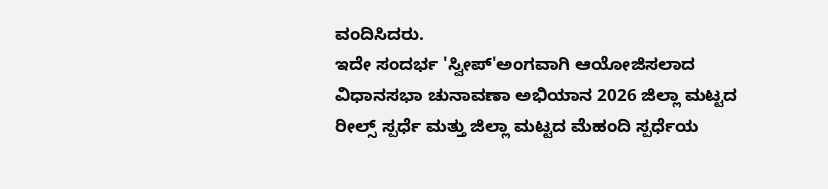ವಂದಿಸಿದರು.
ಇದೇ ಸಂದರ್ಭ 'ಸ್ವೀಪ್'ಅಂಗವಾಗಿ ಆಯೋಜಿಸಲಾದ ವಿಧಾನಸಭಾ ಚುನಾವಣಾ ಅಭಿಯಾನ 2026 ಜಿಲ್ಲಾ ಮಟ್ಟದ ರೀಲ್ಸ್ ಸ್ಪರ್ಧೆ ಮತ್ತು ಜಿಲ್ಲಾ ಮಟ್ಟದ ಮೆಹಂದಿ ಸ್ಪರ್ಧೆಯ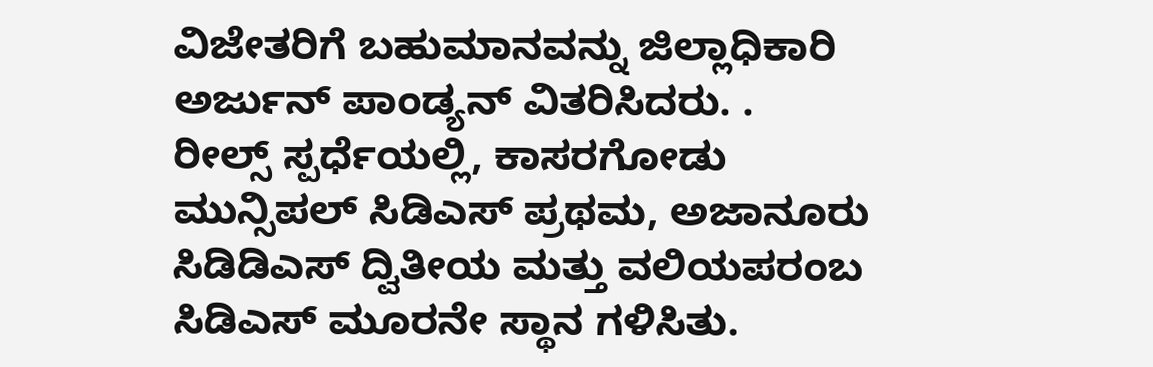ವಿಜೇತರಿಗೆ ಬಹುಮಾನವನ್ನು ಜಿಲ್ಲಾಧಿಕಾರಿ ಅರ್ಜುನ್ ಪಾಂಡ್ಯನ್ ವಿತರಿಸಿದರು. .
ರೀಲ್ಸ್ ಸ್ಪರ್ಧೆಯಲ್ಲಿ, ಕಾಸರಗೋಡು ಮುನ್ಸಿಪಲ್ ಸಿಡಿಎಸ್ ಪ್ರಥಮ, ಅಜಾನೂರು ಸಿಡಿಡಿಎಸ್ ದ್ವಿತೀಯ ಮತ್ತು ವಲಿಯಪರಂಬ ಸಿಡಿಎಸ್ ಮೂರನೇ ಸ್ಥಾನ ಗಳಿಸಿತು.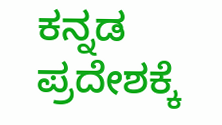ಕನ್ನಡ ಪ್ರದೇಶಕ್ಕೆ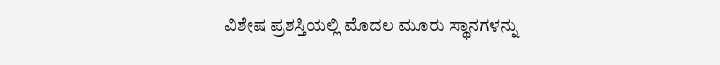ವಿಶೇಷ ಪ್ರಶಸ್ತಿಯಲ್ಲಿ ಮೊದಲ ಮೂರು ಸ್ಥಾನಗಳನ್ನು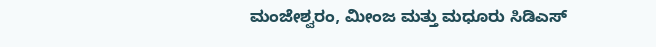ಮಂಜೇಶ್ವರಂ, ಮೀಂಜ ಮತ್ತು ಮಧೂರು ಸಿಡಿಎಸ್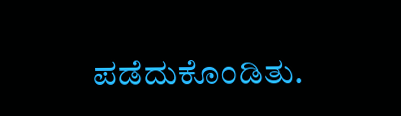ಪಡೆದುಕೊಂಡಿತು.